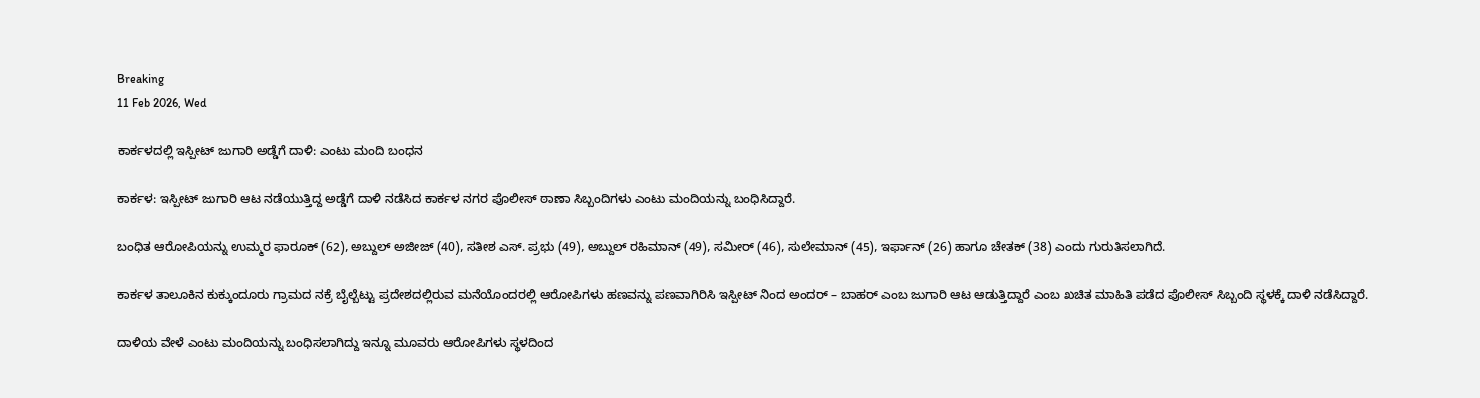Breaking
11 Feb 2026, Wed

ಕಾರ್ಕಳದಲ್ಲಿ ಇಸ್ಪೀಟ್ ಜುಗಾರಿ ಅಡ್ಡೆಗೆ ದಾಳಿ: ಎಂಟು ಮಂದಿ ಬಂಧನ

ಕಾರ್ಕಳ: ಇಸ್ಪೀಟ್ ಜುಗಾರಿ ಆಟ ನಡೆಯುತ್ತಿದ್ದ ಅಡ್ಡೆಗೆ ದಾಳಿ ನಡೆಸಿದ ಕಾರ್ಕಳ ನಗರ ಪೊಲೀಸ್ ಠಾಣಾ ಸಿಬ್ಬಂದಿಗಳು ಎಂಟು ಮಂದಿಯನ್ನು ಬಂಧಿಸಿದ್ದಾರೆ.

ಬಂಧಿತ ಆರೋಪಿಯನ್ನು ಉಮ್ಮರ ಫಾರೂಕ್ (62), ಅಬ್ದುಲ್ ಅಜೀಜ್ (40), ಸತೀಶ ಎಸ್. ಪ್ರಭು (49), ಅಬ್ದುಲ್ ರಹಿಮಾನ್ (49), ಸಮೀರ್ (46), ಸುಲೇಮಾನ್ (45), ಇರ್ಫಾನ್ (26) ಹಾಗೂ ಚೇತಕ್ (38) ಎಂದು ಗುರುತಿಸಲಾಗಿದೆ.

ಕಾರ್ಕಳ ತಾಲೂಕಿನ ಕುಕ್ಕುಂದೂರು ಗ್ರಾಮದ ನಕ್ರೆ ಬೈಲ್ಬೆಟ್ಟು ಪ್ರದೇಶದಲ್ಲಿರುವ ಮನೆಯೊಂದರಲ್ಲಿ ಆರೋಪಿಗಳು ಹಣವನ್ನು ಪಣವಾಗಿರಿಸಿ ಇಸ್ಪೀಟ್ ನಿಂದ ಅಂದರ್ – ಬಾಹರ್ ಎಂಬ ಜುಗಾರಿ ಆಟ ಆಡುತ್ತಿದ್ದಾರೆ ಎಂಬ ಖಚಿತ ಮಾಹಿತಿ ಪಡೆದ ಪೊಲೀಸ್ ಸಿಬ್ಬಂದಿ ಸ್ಥಳಕ್ಕೆ ದಾಳಿ ನಡೆಸಿದ್ದಾರೆ.

ದಾಳಿಯ ವೇಳೆ ಎಂಟು ಮಂದಿಯನ್ನು ಬಂಧಿಸಲಾಗಿದ್ದು ಇನ್ನೂ ಮೂವರು ಆರೋಪಿಗಳು ಸ್ಥಳದಿಂದ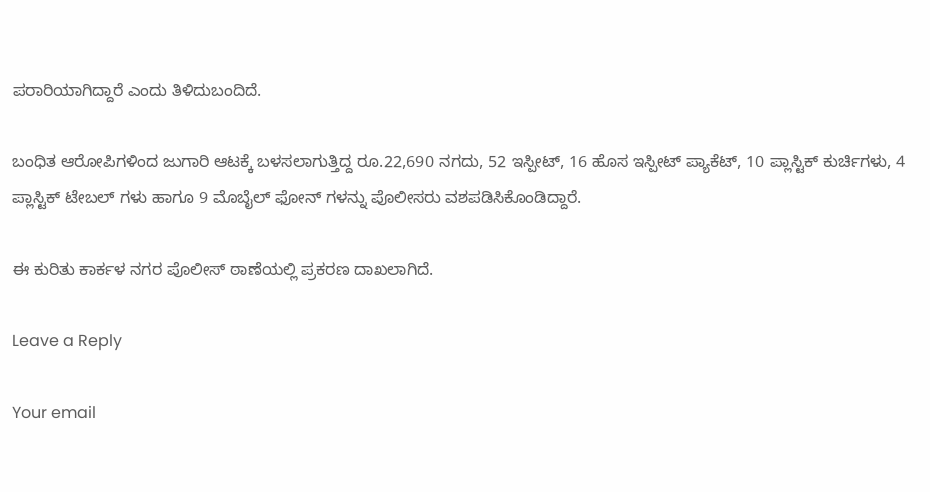ಪರಾರಿಯಾಗಿದ್ದಾರೆ ಎಂದು ತಿಳಿದುಬಂದಿದೆ.

ಬಂಧಿತ ಆರೋಪಿಗಳಿಂದ ಜುಗಾರಿ ಆಟಕ್ಕೆ ಬಳಸಲಾಗುತ್ತಿದ್ದ ರೂ.22,690 ನಗದು, 52 ಇಸ್ಪೀಟ್, 16 ಹೊಸ ಇಸ್ಪೀಟ್ ಪ್ಯಾಕೆಟ್, 10 ಪ್ಲಾಸ್ಟಿಕ್ ಕುರ್ಚಿಗಳು, 4 ಪ್ಲಾಸ್ಟಿಕ್ ಟೇಬಲ್ ಗಳು ಹಾಗೂ 9 ಮೊಬೈಲ್ ಫೋನ್ ಗಳನ್ನು ಪೊಲೀಸರು ವಶಪಡಿಸಿಕೊಂಡಿದ್ದಾರೆ.

ಈ ಕುರಿತು ಕಾರ್ಕಳ ನಗರ ಪೊಲೀಸ್ ಠಾಣೆಯಲ್ಲಿ ಪ್ರಕರಣ ದಾಖಲಾಗಿದೆ.

Leave a Reply

Your email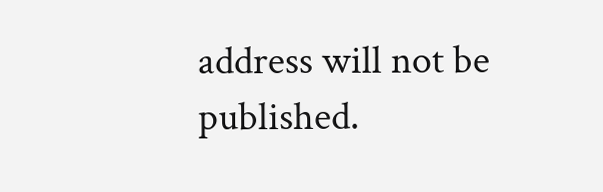address will not be published.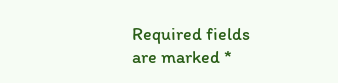Required fields are marked *